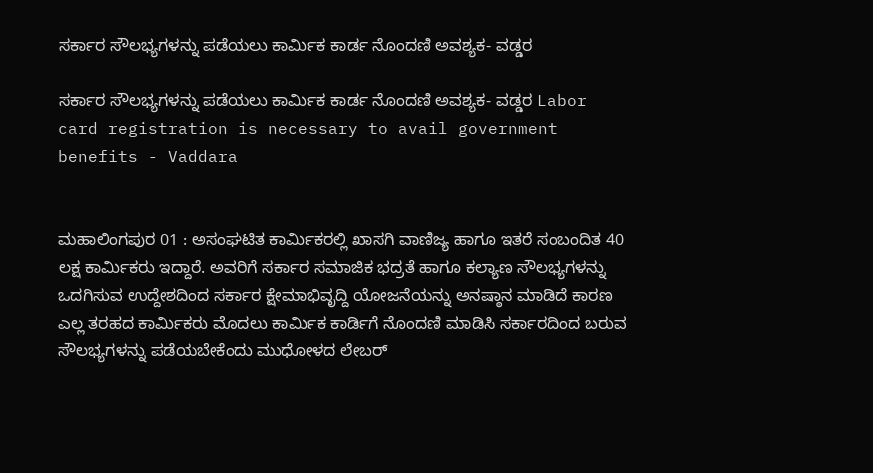ಸರ್ಕಾರ ಸೌಲಭ್ಯಗಳನ್ನು ಪಡೆಯಲು ಕಾರ್ಮಿಕ ಕಾರ್ಡ ನೊಂದಣಿ ಅವಶ್ಯಕ- ವಡ್ಡರ

ಸರ್ಕಾರ ಸೌಲಭ್ಯಗಳನ್ನು ಪಡೆಯಲು ಕಾರ್ಮಿಕ ಕಾರ್ಡ ನೊಂದಣಿ ಅವಶ್ಯಕ- ವಡ್ಡರ Labor card registration is necessary to avail government benefits - Vaddara


ಮಹಾಲಿಂಗಪುರ 01 : ಅಸಂಘಟಿತ ಕಾರ್ಮಿಕರಲ್ಲಿ ಖಾಸಗಿ ವಾಣಿಜ್ಯ ಹಾಗೂ ಇತರೆ ಸಂಬಂದಿತ 40 ಲಕ್ಷ ಕಾರ್ಮಿಕರು ಇದ್ದಾರೆ. ಅವರಿಗೆ ಸರ್ಕಾರ ಸಮಾಜಿಕ ಭದ್ರತೆ ಹಾಗೂ ಕಲ್ಯಾಣ ಸೌಲಭ್ಯಗಳನ್ನು ಒದಗಿಸುವ ಉದ್ದೇಶದಿಂದ ಸರ್ಕಾರ ಕ್ಷೇಮಾಭಿವೃದ್ದಿ ಯೋಜನೆಯನ್ನು ಅನಷ್ಠಾನ ಮಾಡಿದೆ ಕಾರಣ ಎಲ್ಲ ತರಹದ ಕಾರ್ಮಿಕರು ಮೊದಲು ಕಾರ್ಮಿಕ ಕಾರ್ಡಿಗೆ ನೊಂದಣಿ ಮಾಡಿಸಿ ಸರ್ಕಾರದಿಂದ ಬರುವ ಸೌಲಭ್ಯಗಳನ್ನು ಪಡೆಯಬೇಕೆಂದು ಮುಧೋಳದ ಲೇಬರ್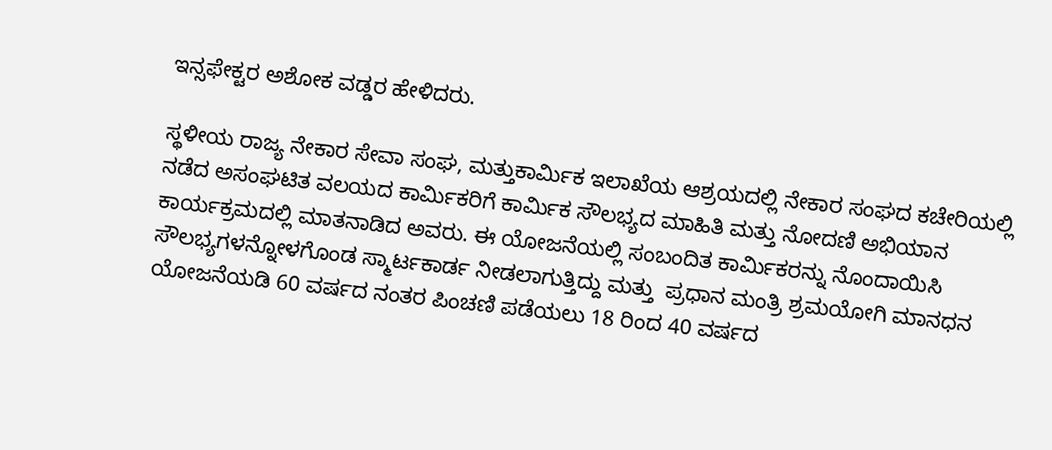ಇನ್ಸಫೇಕ್ಟರ ಅಶೋಕ ವಡ್ಡರ ಹೇಳಿದರು.

ಸ್ಥಳೀಯ ರಾಜ್ಯ ನೇಕಾರ ಸೇವಾ ಸಂಘ, ಮತ್ತುಕಾರ್ಮಿಕ ಇಲಾಖೆಯ ಆಶ್ರಯದಲ್ಲಿ ನೇಕಾರ ಸಂಘದ ಕಚೇರಿಯಲ್ಲಿ ನಡೆದ ಅಸಂಘಟಿತ ವಲಯದ ಕಾರ್ಮಿಕರಿಗೆ ಕಾರ್ಮಿಕ ಸೌಲಭ್ಯದ ಮಾಹಿತಿ ಮತ್ತು ನೋದಣಿ ಅಭಿಯಾನ ಕಾರ್ಯಕ್ರಮದಲ್ಲಿ ಮಾತನಾಡಿದ ಅವರು. ಈ ಯೋಜನೆಯಲ್ಲಿ ಸಂಬಂದಿತ ಕಾರ್ಮಿಕರನ್ನು ನೊಂದಾಯಿಸಿ ಸೌಲಭ್ಯಗಳನ್ನೋಳಗೊಂಡ ಸ್ಮಾರ್ಟಕಾರ್ಡ ನೀಡಲಾಗುತ್ತಿದ್ದು ಮತ್ತು  ಪ್ರಧಾನ ಮಂತ್ರಿ ಶ್ರಮಯೋಗಿ ಮಾನಧನ ಯೋಜನೆಯಡಿ 60 ವರ್ಷದ ನಂತರ ಪಿಂಚಣಿ ಪಡೆಯಲು 18 ರಿಂದ 40 ವರ್ಷದ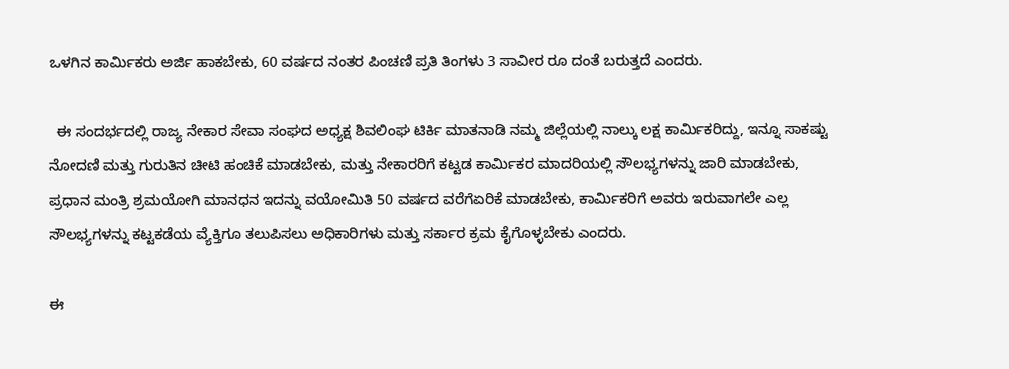ಒಳಗಿನ ಕಾರ್ಮಿಕರು ಅರ್ಜಿ ಹಾಕಬೇಕು, 60 ವರ್ಷದ ನಂತರ ಪಿಂಚಣಿ ಪ್ರತಿ ತಿಂಗಳು 3 ಸಾವೀರ ರೂ ದಂತೆ ಬರುತ್ತದೆ ಎಂದರು.

  ಈ ಸಂದರ್ಭದಲ್ಲಿ ರಾಜ್ಯ ನೇಕಾರ ಸೇವಾ ಸಂಘದ ಅಧ್ಯಕ್ಷ ಶಿವಲಿಂಘ ಟಿರ್ಕಿ ಮಾತನಾಡಿ ನಮ್ಮ ಜಿಲ್ಲೆಯಲ್ಲಿ ನಾಲ್ಕು ಲಕ್ಷ ಕಾರ್ಮಿಕರಿದ್ದು, ಇನ್ನೂ ಸಾಕಷ್ಟು ನೋದಣಿ ಮತ್ತು ಗುರುತಿನ ಚೀಟಿ ಹಂಚಿಕೆ ಮಾಡಬೇಕು, ಮತ್ತು ನೇಕಾರರಿಗೆ ಕಟ್ಟಡ ಕಾರ್ಮಿಕರ ಮಾದರಿಯಲ್ಲಿ ಸೌಲಭ್ಯಗಳನ್ನು ಜಾರಿ ಮಾಡಬೇಕು, ಪ್ರಧಾನ ಮಂತ್ರಿ ಶ್ರಮಯೋಗಿ ಮಾನಧನ ಇದನ್ನು ವಯೋಮಿತಿ 50 ವರ್ಷದ ವರೆಗೆಏರಿಕೆ ಮಾಡಬೇಕು, ಕಾರ್ಮಿಕರಿಗೆ ಅವರು ಇರುವಾಗಲೇ ಎಲ್ಲ ಸೌಲಭ್ಯಗಳನ್ನು ಕಟ್ಟಕಡೆಯ ವ್ಯೆಕ್ತಿಗೂ ತಲುಪಿಸಲು ಅಧಿಕಾರಿಗಳು ಮತ್ತು ಸರ್ಕಾರ ಕ್ರಮ ಕೈಗೊಳ್ಳಬೇಕು ಎಂದರು.

ಈ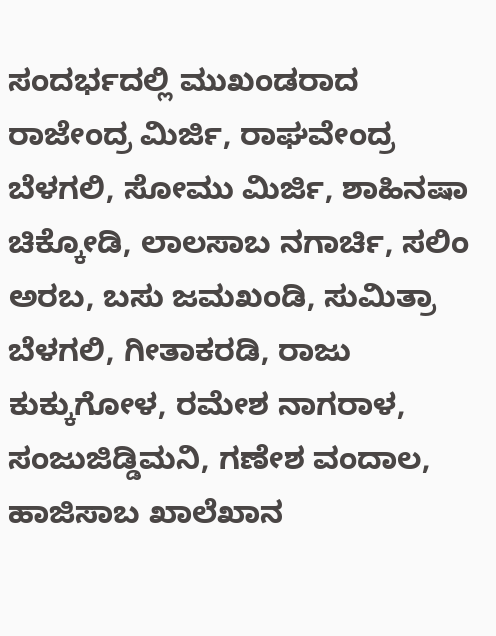ಸಂದರ್ಭದಲ್ಲಿ ಮುಖಂಡರಾದ ರಾಜೇಂದ್ರ ಮಿರ್ಜಿ, ರಾಘವೇಂದ್ರ ಬೆಳಗಲಿ, ಸೋಮು ಮಿರ್ಜಿ, ಶಾಹಿನಷಾ ಚಿಕ್ಕೋಡಿ, ಲಾಲಸಾಬ ನಗಾರ್ಚಿ, ಸಲಿಂ ಅರಬ, ಬಸು ಜಮಖಂಡಿ, ಸುಮಿತ್ರಾ ಬೆಳಗಲಿ, ಗೀತಾಕರಡಿ, ರಾಜು ಕುಕ್ಕುಗೋಳ, ರಮೇಶ ನಾಗರಾಳ, ಸಂಜುಜಿಡ್ಡಿಮನಿ, ಗಣೇಶ ವಂದಾಲ, ಹಾಜಿಸಾಬ ಖಾಲೆಖಾನ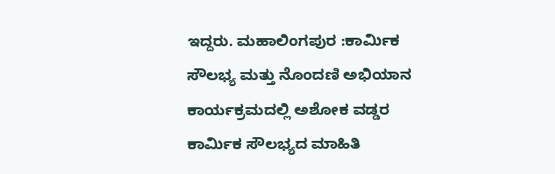ಇದ್ದರು. ಮಹಾಲಿಂಗಪುರ :ಕಾರ್ಮಿಕ ಸೌಲಭ್ಯ ಮತ್ತು ನೊಂದಣಿ ಅಭಿಯಾನ ಕಾರ್ಯಕ್ರಮದಲ್ಲಿ ಅಶೋಕ ವಡ್ಡರ ಕಾರ್ಮಿಕ ಸೌಲಭ್ಯದ ಮಾಹಿತಿ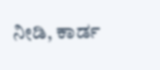ನೀಡಿ, ಕಾರ್ಡ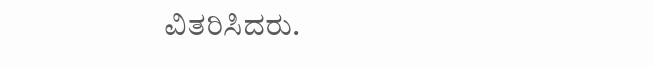ವಿತರಿಸಿದರು.